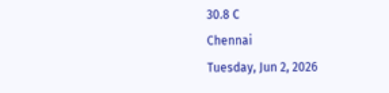30.8 C
Chennai
Tuesday, Jun 2, 2026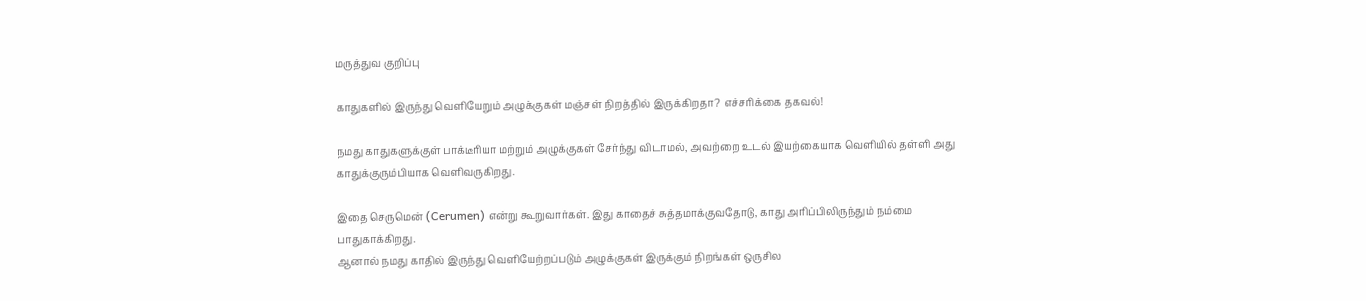மருத்துவ குறிப்பு

காதுகளில் இருந்து வெளியேறும் அழுக்குகள் மஞ்சள் நிறத்தில் இருக்கிறதா? எச்சரிக்கை தகவல்!

நமது காதுகளுக்குள் பாக்டீரியா மற்றும் அழுக்குகள் சேர்ந்து விடாமல், அவற்றை உடல் இயற்கையாக வெளியில் தள்ளி அது காதுக்குரும்பியாக வெளிவருகிறது.

இதை செருமென் (Cerumen) என்று கூறுவார்கள். இது காதைச் சுத்தமாக்குவதோடு, காது அரிப்பிலிருந்தும் நம்மை பாதுகாக்கிறது.
ஆனால் நமது காதில் இருந்து வெளியேற்றப்படும் அழுக்குகள் இருக்கும் நிறங்கள் ஒருசில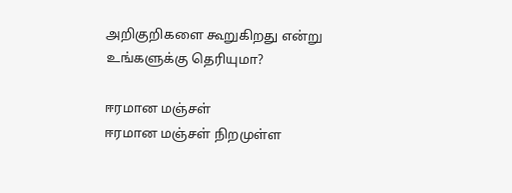அறிகுறிகளை கூறுகிறது என்று உங்களுக்கு தெரியுமா?

ஈரமான மஞ்சள்
ஈரமான மஞ்சள் நிறமுள்ள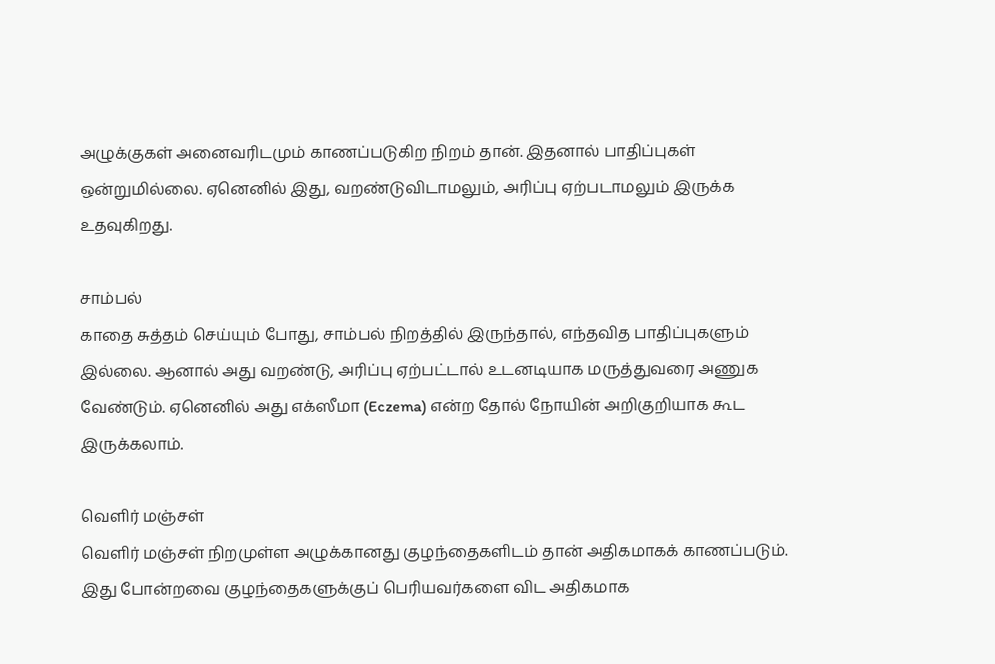அழுக்குகள் அனைவரிடமும் காணப்படுகிற நிறம் தான். இதனால் பாதிப்புகள் ஒன்றுமில்லை. ஏனெனில் இது, வறண்டுவிடாமலும், அரிப்பு ஏற்படாமலும் இருக்க உதவுகிறது.

சாம்பல்
காதை சுத்தம் செய்யும் போது, சாம்பல் நிறத்தில் இருந்தால், எந்தவித பாதிப்புகளும் இல்லை. ஆனால் அது வறண்டு, அரிப்பு ஏற்பட்டால் உடனடியாக மருத்துவரை அணுக வேண்டும். ஏனெனில் அது எக்ஸீமா (Eczema) என்ற தோல் நோயின் அறிகுறியாக கூட இருக்கலாம்.

வெளிர் மஞ்சள்
வெளிர் மஞ்சள் நிறமுள்ள அழுக்கானது குழந்தைகளிடம் தான் அதிகமாகக் காணப்படும். இது போன்றவை குழந்தைகளுக்குப் பெரியவர்களை விட அதிகமாக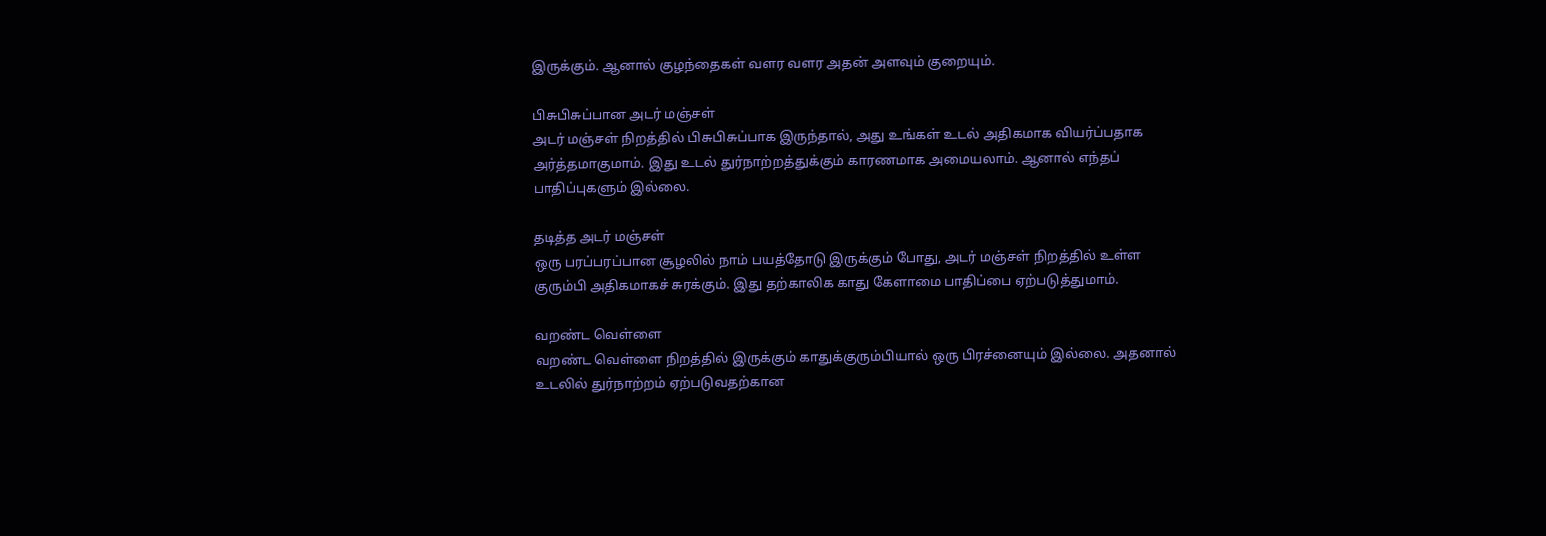இருக்கும். ஆனால் குழந்தைகள் வளர வளர அதன் அளவும் குறையும்.

பிசுபிசுப்பான அடர் மஞ்சள்
அடர் மஞ்சள் நிறத்தில் பிசுபிசுப்பாக இருந்தால், அது உங்கள் உடல் அதிகமாக வியர்ப்பதாக அர்த்தமாகுமாம். இது உடல் துர்நாற்றத்துக்கும் காரணமாக அமையலாம். ஆனால் எந்தப் பாதிப்புகளும் இல்லை.

தடித்த அடர் மஞ்சள்
ஒரு பரப்பரப்பான சூழலில் நாம் பயத்தோடு இருக்கும் போது, அடர் மஞ்சள் நிறத்தில் உள்ள குரும்பி அதிகமாகச் சுரக்கும். இது தற்காலிக காது கேளாமை பாதிப்பை ஏற்படுத்துமாம்.

வறண்ட வெள்ளை
வறண்ட வெள்ளை நிறத்தில் இருக்கும் காதுக்குரும்பியால் ஒரு பிரச்னையும் இல்லை. அதனால் உடலில் துர்நாற்றம் ஏற்படுவதற்கான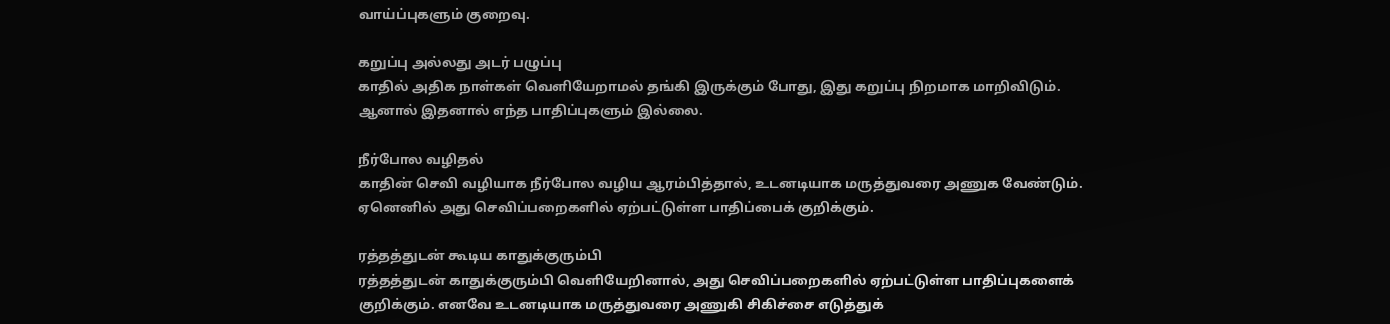வாய்ப்புகளும் குறைவு.

கறுப்பு அல்லது அடர் பழுப்பு
காதில் அதிக நாள்கள் வெளியேறாமல் தங்கி இருக்கும் போது, இது கறுப்பு நிறமாக மாறிவிடும். ஆனால் இதனால் எந்த பாதிப்புகளும் இல்லை.

நீர்போல வழிதல்
காதின் செவி வழியாக நீர்போல வழிய ஆரம்பித்தால், உடனடியாக மருத்துவரை அணுக வேண்டும். ஏனெனில் அது செவிப்பறைகளில் ஏற்பட்டுள்ள பாதிப்பைக் குறிக்கும்.

ரத்தத்துடன் கூடிய காதுக்குரும்பி
ரத்தத்துடன் காதுக்குரும்பி வெளியேறினால், அது செவிப்பறைகளில் ஏற்பட்டுள்ள பாதிப்புகளைக் குறிக்கும். எனவே உடனடியாக மருத்துவரை அணுகி சிகிச்சை எடுத்துக்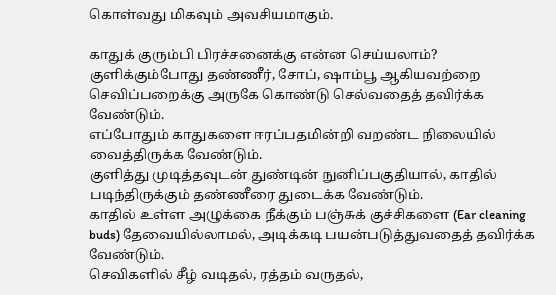கொள்வது மிகவும் அவசியமாகும்.

காதுக் குரும்பி பிரச்சனைக்கு என்ன செய்யலாம்?
குளிக்கும்போது தண்ணீர், சோப், ஷாம்பூ ஆகியவற்றை செவிப்பறைக்கு அருகே கொண்டு செல்வதைத் தவிர்க்க வேண்டும்.
எப்போதும் காதுகளை ஈரப்பதமின்றி வறண்ட நிலையில் வைத்திருக்க வேண்டும்.
குளித்து முடித்தவுடன் துண்டின் நுனிப்பகுதியால், காதில் படிந்திருக்கும் தண்ணீரை துடைக்க வேண்டும்.
காதில் உள்ள அழுக்கை நீக்கும் பஞ்சுக் குச்சிகளை (Ear cleaning buds) தேவையில்லாமல், அடிக்கடி பயன்படுத்துவதைத் தவிர்க்க வேண்டும்.
செவிகளில் சீழ் வடிதல், ரத்தம் வருதல்,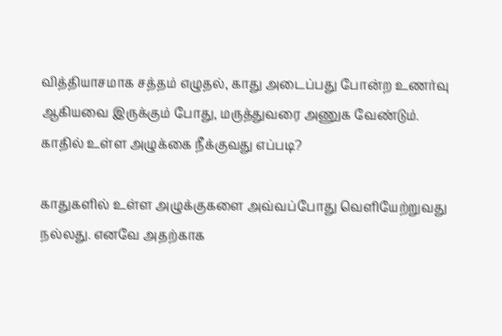வித்தியாசமாக சத்தம் எழுதல், காது அடைப்பது போன்ற உணர்வு ஆகியவை இருக்கும் போது, மருத்துவரை அணுக வேண்டும்.
காதில் உள்ள அழுக்கை நீக்குவது எப்படி?

காதுகளில் உள்ள அழுக்குகளை அவ்வப்போது வெளியேற்றுவது நல்லது. எனவே அதற்காக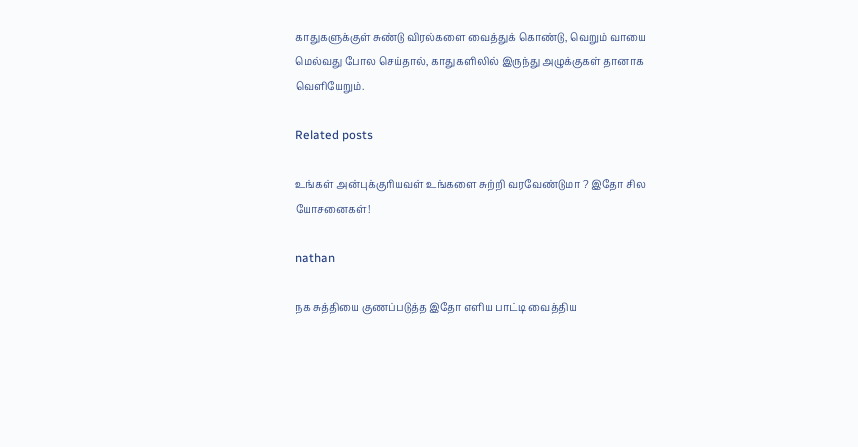காதுகளுக்குள் சுண்டு விரல்களை வைத்துக் கொண்டு, வெறும் வாயை மெல்வது போல செய்தால், காதுகளிலில் இருந்து அழுக்குகள் தானாக வெளியேறும்.

Related posts

உங்கள் அன்புக்குரியவள் உங்களை சுற்றி வரவேண்டுமா ? இதோ சில யோசனைகள்!

nathan

நக சுத்தியை குணப்படுத்த இதோ எளிய பாட்டி வைத்திய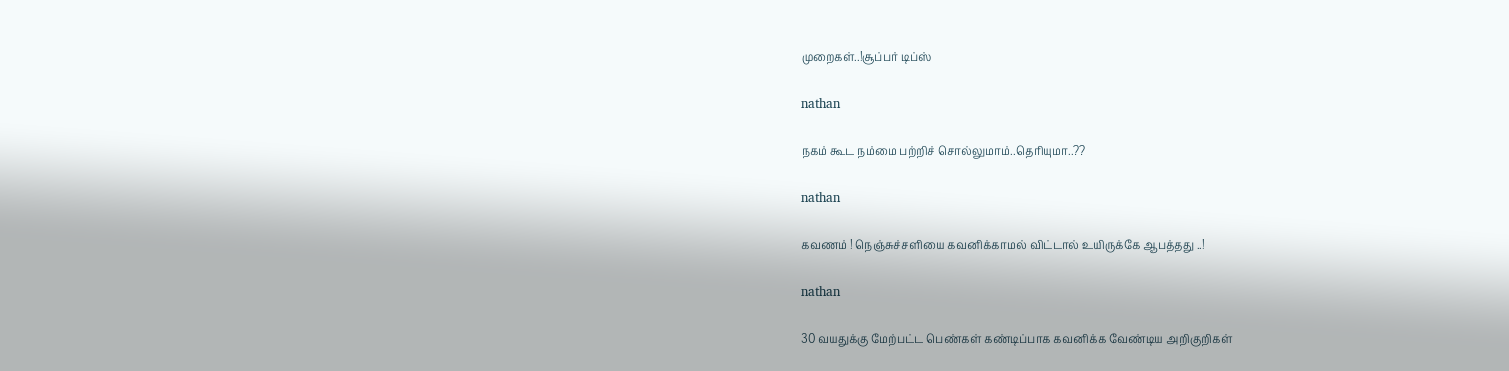முறைகள்..!சூப்பர் டிப்ஸ்

nathan

நகம் கூட நம்மை பற்றிச் சொல்லுமாம்..தெரியுமா..??

nathan

கவணம் ! நெஞ்சுச்சளியை கவனிக்காமல் விட்டால் உயிருக்கே ஆபத்தது ..!

nathan

30 வயதுக்கு மேற்பட்ட பெண்கள் கண்டிப்பாக கவனிக்க வேண்டிய அறிகுறிகள்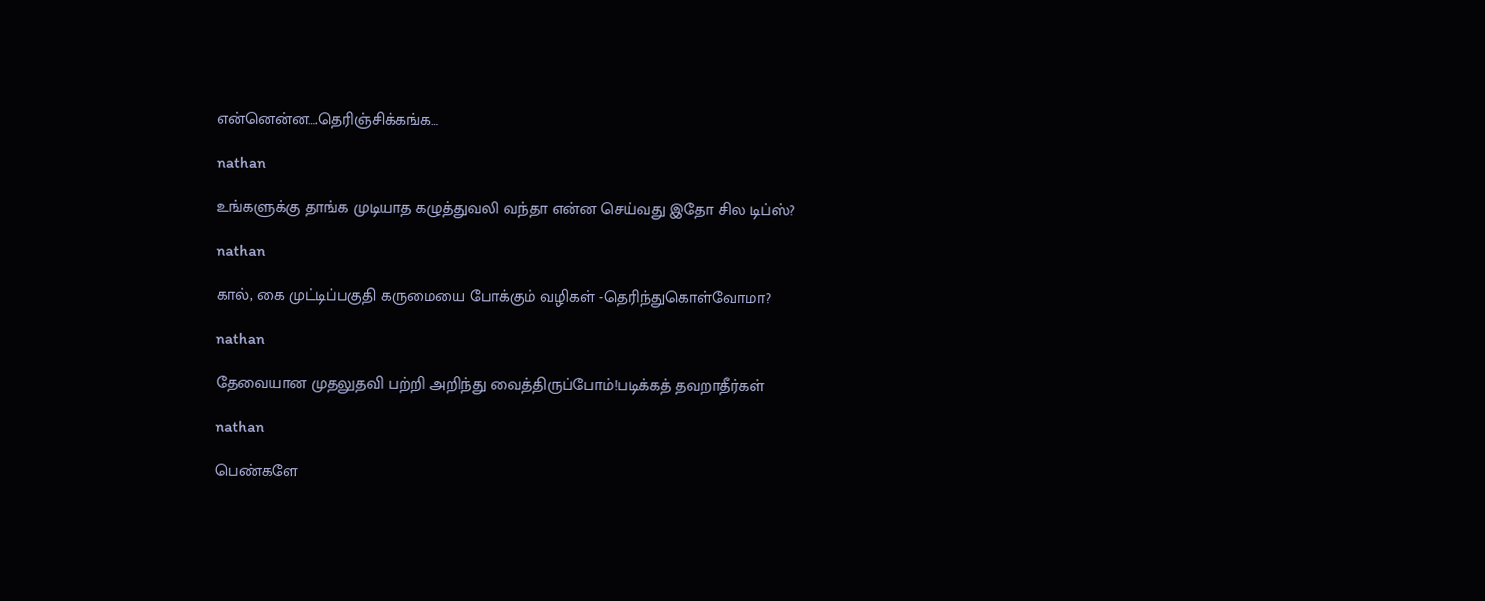என்னென்ன….தெரிஞ்சிக்கங்க…

nathan

உங்களுக்கு தாங்க முடியாத கழுத்துவலி வந்தா என்ன செய்வது இதோ சில டிப்ஸ்?

nathan

கால், கை முட்டிப்பகுதி கருமையை போக்கும் வழிகள் -தெரிந்துகொள்வோமா?

nathan

தேவையான முதலுதவி பற்றி அறிந்து வைத்திருப்போம்!படிக்கத் தவறாதீர்கள்

nathan

பெண்களே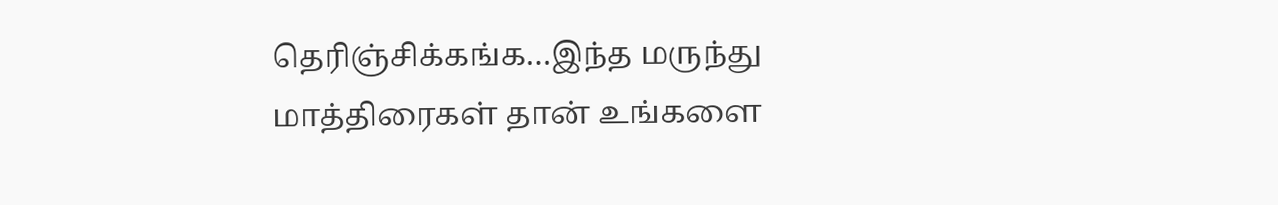தெரிஞ்சிக்கங்க…இந்த மருந்து மாத்திரைகள் தான் உங்களை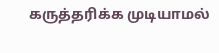கருத்தரிக்க முடியாமல்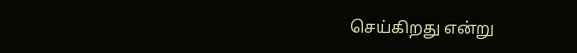செய்கிறது என்று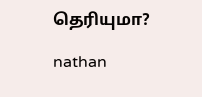தெரியுமா?

nathan